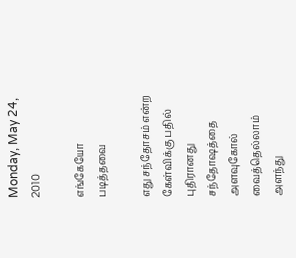Monday, May 24, 2010

எங்கேயோ படித்தவை

எது சந்தோசம் என்ற கேள்விக்கு பதில் புதிரானது
சந்தோஷத்தை அளவுகோல் வைத்தெல்லாம் அளந்து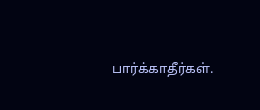பார்க்காதீர்கள்.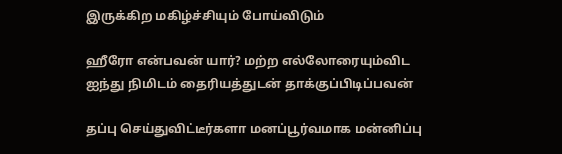இருக்கிற மகிழ்ச்சியும் போய்விடும்

ஹீரோ என்பவன் யார்? மற்ற எல்லோரையும்விட ஐந்து நிமிடம் தைரியத்துடன் தாக்குப்பிடிப்பவன்

தப்பு செய்துவிட்டீர்களா மனப்பூர்வமாக மன்னிப்பு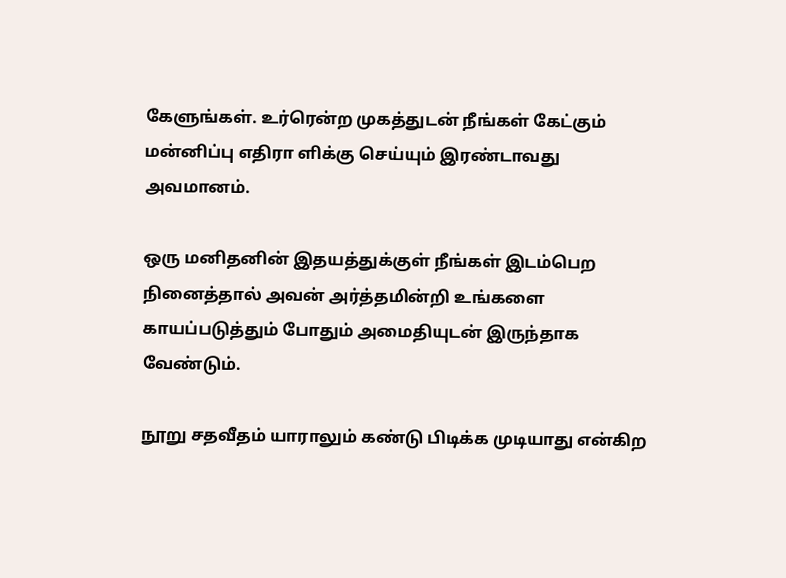கேளுங்கள். உர்ரென்ற முகத்துடன் நீங்கள் கேட்கும் மன்னிப்பு எதிரா ளிக்கு செய்யும் இரண்டாவது அவமானம்.

ஒரு மனிதனின் இதயத்துக்குள் நீங்கள் இடம்பெற நினைத்தால் அவன் அர்த்தமின்றி உங்களை காயப்படுத்தும் போதும் அமைதியுடன் இருந்தாக வேண்டும்.

நூறு சதவீதம் யாராலும் கண்டு பிடிக்க முடியாது என்கிற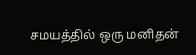சமயத்தில் ஒரு மனிதன்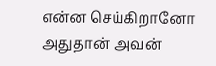என்ன செய்கிறானோ அதுதான் அவன்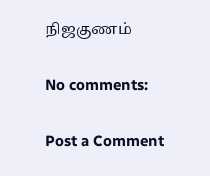நிஜகுணம்

No comments:

Post a Comment